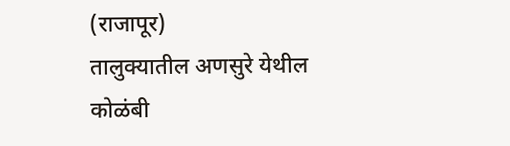(राजापूर)
तालुक्यातील अणसुरे येथील कोळंबी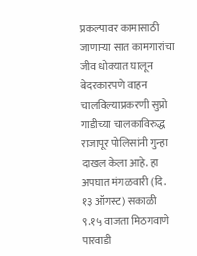प्रकल्पावर कामासाठी जाणाऱ्या सात कामगारांचा जीव धोक्यात घालून बेदरकारपणे वाहन चालविल्याप्रकरणी सुप्रो गाडीच्या चालकाविरुद्ध राजापूर पोलिसांनी गुन्हा दाखल केला आहे. हा अपघात मंगळवारी (दि. १३ ऑगस्ट) सकाळी ९.१५ वाजता मिठगवाणे पारवाडी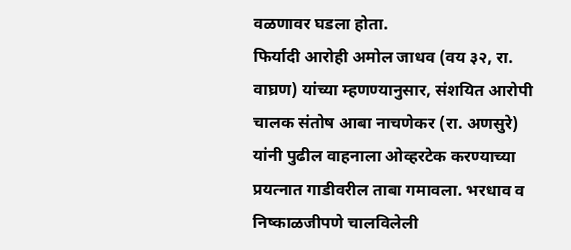वळणावर घडला होता.
फिर्यादी आरोही अमोल जाधव (वय ३२, रा. वाघ्रण) यांच्या म्हणण्यानुसार, संशयित आरोपी चालक संतोष आबा नाचणेकर (रा. अणसुरे) यांनी पुढील वाहनाला ओव्हरटेक करण्याच्या प्रयत्नात गाडीवरील ताबा गमावला. भरधाव व निष्काळजीपणे चालविलेली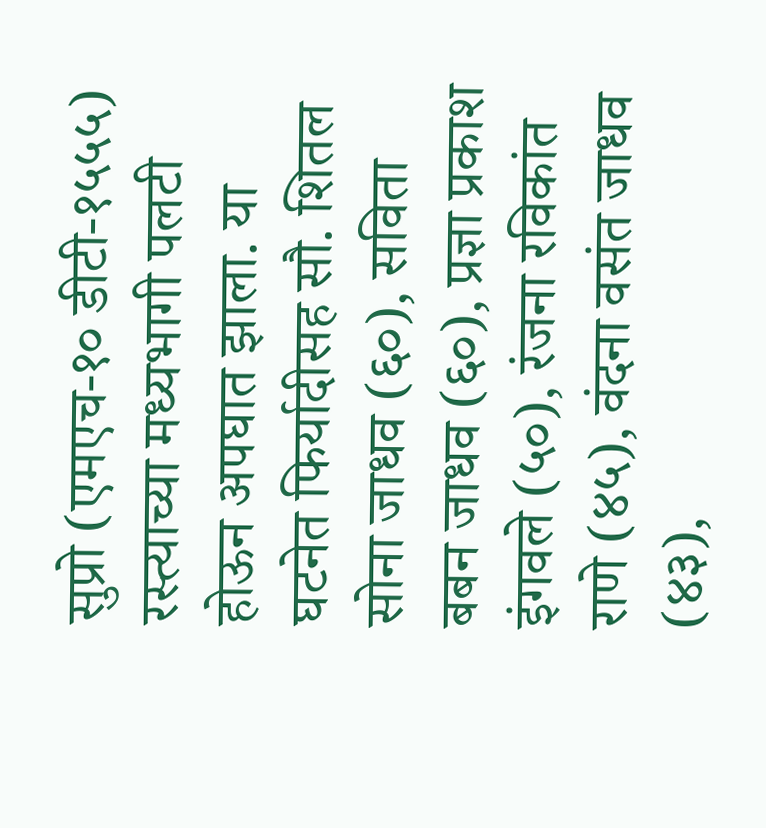सुप्रो (एमएच-१० डीटी-१५५५) रस्त्याच्या मध्यभागी पलटी होऊन अपघात झाला. या घटनेत फिर्यादीसह सौ. शितल सोना जाधव (६०), सविता बबन जाधव (६०), प्रज्ञा प्रकाश इंगवले (५०), रंजना रविकांत राणे (४५), वंदना वसंत जाधव (४३),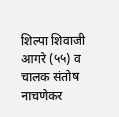शिल्पा शिवाजी आगरे (५५) व चालक संतोष नाचणेकर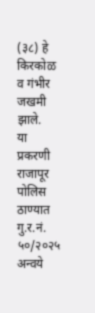(३८) हे किरकोळ व गंभीर जखमी झाले.
या प्रकरणी राजापूर पोलिस ठाण्यात गु.र.नं. ५०/२०२५ अन्वये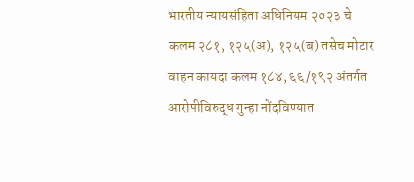भारतीय न्यायसंहिता अधिनियम २०२३ चे कलम २८१, १२५(अ), १२५(ब) तसेच मोटार वाहन कायदा कलम १८४, ६६/१९२ अंतर्गत आरोपीविरुद्ध गुन्हा नोंदविण्यात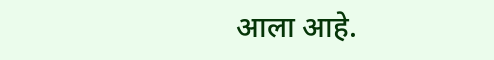आला आहे.